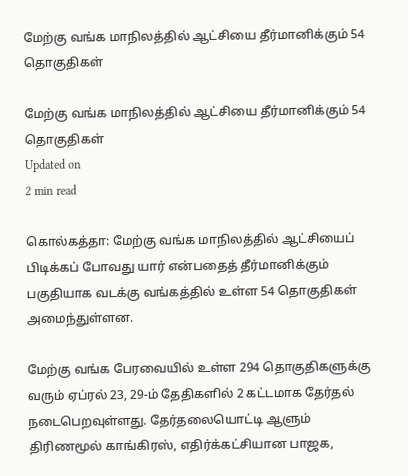மேற்கு வங்க மாநிலத்தில் ஆட்சியை தீர்மானிக்கும் 54 தொகுதிகள்

மேற்கு வங்க மாநிலத்தில் ஆட்சியை தீர்மானிக்கும் 54 தொகுதிகள்
Updated on
2 min read

கொல்கத்தா: மேற்கு வங்க மாநிலத்தில் ஆட்சியைப் பிடிக்கப் போவது யார் என்பதைத் தீர்மானிக்கும் பகுதியாக வடக்கு வங்கத்தில் உள்ள 54 தொகுதிகள் அமைந்துள்ளன.

மேற்கு வங்க பேரவையில் உள்ள 294 தொகுதிகளுக்கு வரும் ஏப்ரல் 23, 29-ம் தேதிகளில் 2 கட்டமாக தேர்தல் நடைபெறவுள்ளது. தேர்தலையொட்டி ஆளும் திரிணமூல் காங்கிரஸ், எதிர்க்கட்சியான பாஜக,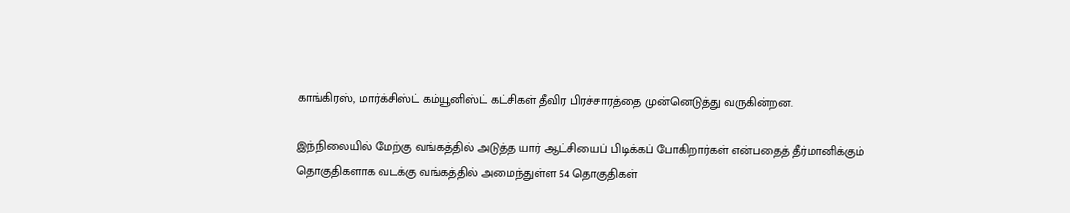காங்கிரஸ், மார்க்சிஸ்ட் கம்யூனிஸ்ட் கட்சிகள் தீவிர பிரச்சாரத்தை முன்னெடுத்து வருகின்றன.

இந்நிலையில் மேற்கு வங்கத்தில் அடுத்த யார் ஆட்சியைப் பிடிக்கப் போகிறார்கள் என்பதைத் தீர்மானிக்கும் தொகுதிகளாக வடக்கு வங்கத்தில் அமைந்துள்ள 54 தொகுதிகள்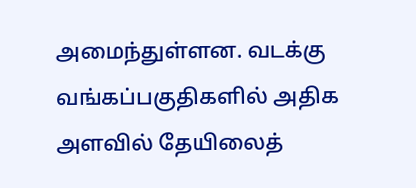அமைந்துள்ளன. வடக்கு வங்கப்பகுதிகளில் அதிக அளவில் தேயிலைத்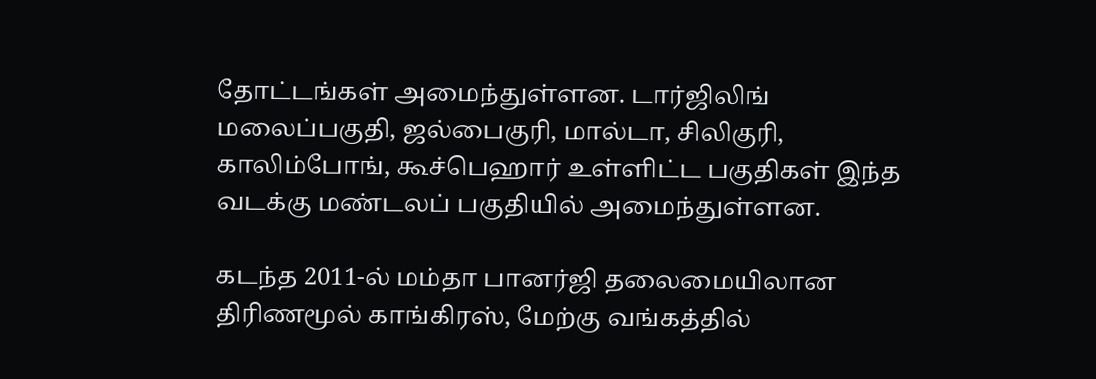தோட்டங்கள் அமைந்துள்ளன. டார்ஜிலிங் மலைப்பகுதி, ஜல்பைகுரி, மால்டா, சிலிகுரி, காலிம்போங், கூச்பெஹார் உள்ளிட்ட பகுதிகள் இந்த வடக்கு மண்டலப் பகுதியில் அமைந்துள்ளன.

கடந்த 2011-ல் மம்தா பானர்ஜி தலைமையிலான திரிணமூல் காங்கிரஸ், மேற்கு வங்கத்தில்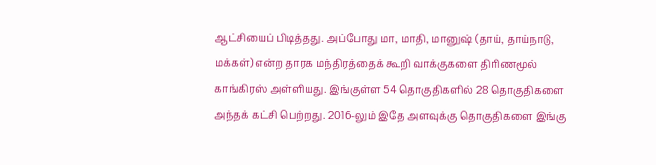ஆட்சியைப் பிடித்தது. அப்போது மா, மாதி, மானுஷ் (தாய், தாய்நாடு, மக்கள்) என்ற தாரக மந்திரத்தைக் கூறி வாக்குகளை திரிணமூல் காங்கிரஸ் அள்ளியது. இங்குள்ள 54 தொகுதிகளில் 28 தொகுதிகளை அந்தக் கட்சி பெற்றது. 2016-லும் இதே அளவுக்கு தொகுதிகளை இங்கு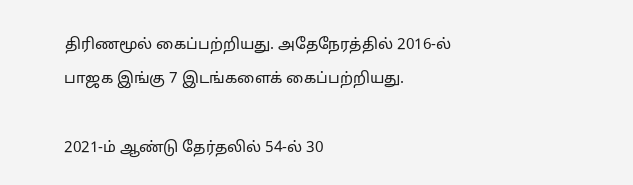திரிணமூல் கைப்பற்றியது. அதேநேரத்தில் 2016-ல் பாஜக இங்கு 7 இடங்களைக் கைப்பற்றியது.

2021-ம் ஆண்டு தேர்தலில் 54-ல் 30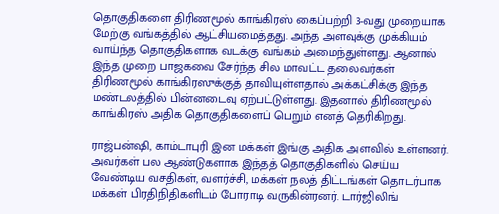தொகுதிகளை திரிணமூல் காங்கிரஸ் கைப்பற்றி 3-வது முறையாக மேற்கு வங்கத்தில் ஆட்சியமைத்தது. அந்த அளவுக்கு முக்கியம் வாய்ந்த தொகுதிகளாக வடக்கு வங்கம் அமைந்துள்ளது. ஆனால் இந்த முறை பாஜகவை சேர்ந்த சில மாவட்ட தலைவர்கள் திரிணமூல் காங்கிரஸுக்குத் தாவியுள்ளதால் அக்கட்சிக்கு இந்த மண்டலத்தில் பின்னடைவு ஏற்பட்டுள்ளது. இதனால் திரிணமூல் காங்கிரஸ் அதிக தொகுதிகளைப் பெறும் எனத் தெரிகிறது.

ராஜ்பன்ஷி, காம்டாபுரி இன மக்கள் இங்கு அதிக அளவில் உள்ளனர். அவர்கள் பல ஆண்டுகளாக இந்தத் தொகுதிகளில் செய்ய வேண்டிய வசதிகள், வளர்ச்சி, மக்கள் நலத் திட்டங்கள் தொடர்பாக மக்கள் பிரதிநிதிகளிடம் போராடி வருகின்ரனர். டார்ஜிலிங்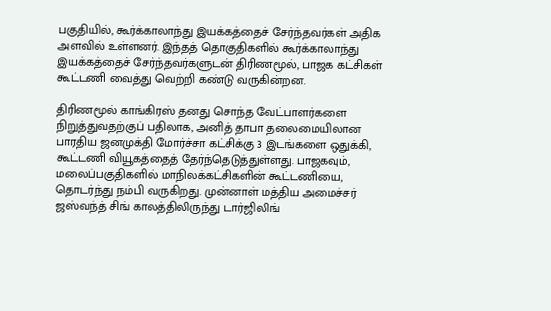பகுதியில், கூர்க்காலாந்து இயக்கத்தைச் சேர்ந்தவர்கள் அதிக அளவில் உள்ளனர். இந்தத் தொகுதிகளில் கூர்க்காலாந்து இயக்கத்தைச் சேர்ந்தவர்களுடன் திரிணமூல், பாஜக கட்சிகள் கூட்டணி வைத்து வெற்றி கண்டு வருகின்றன.

திரிணமூல் காங்கிரஸ் தனது சொந்த வேட்பாளர்களை நிறுத்துவதற்குப் பதிலாக, அனித் தாபா தலைமையிலான பாரதிய ஜனமுக்தி மோர்ச்சா கட்சிக்கு 3 இடங்களை ஒதுக்கி, கூட்டணி வியூகத்தைத் தேர்ந்தெடுத்துள்ளது. பாஜகவும், மலைப்பகுதிகளில் மாநிலக்கட்சிகளின் கூட்டணியை, தொடர்ந்து நம்பி வருகிறது. முன்னாள் மத்திய அமைச்சர் ஜஸ்வந்த் சிங் காலத்திலிருந்து டார்ஜிலிங்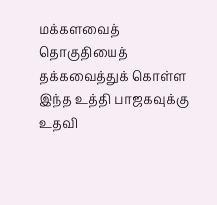மக்களவைத் தொகுதியைத் தக்கவைத்துக் கொள்ள இந்த உத்தி பாஜகவுக்கு உதவி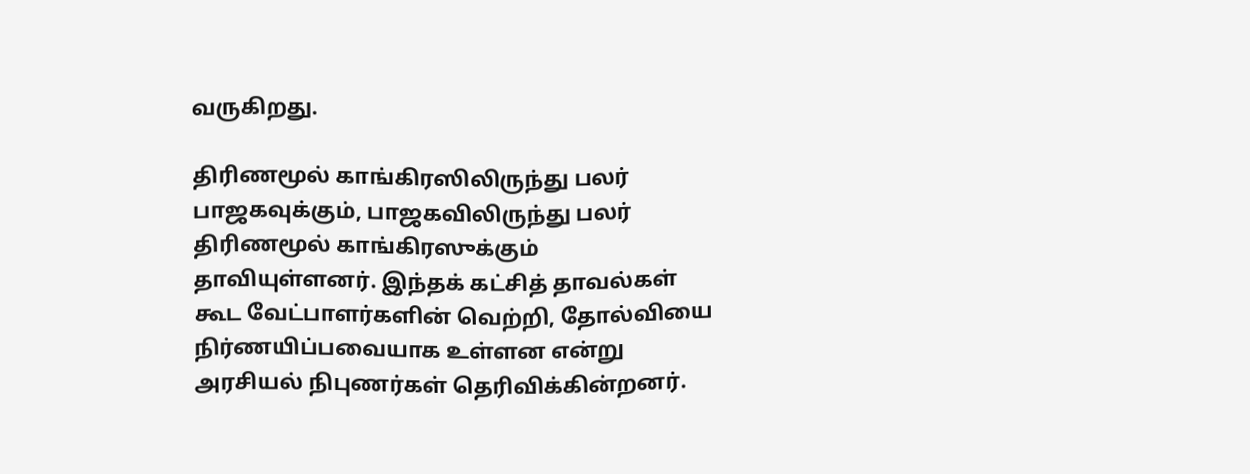வருகிறது.

திரிணமூல் காங்கிரஸிலிருந்து பலர் பாஜகவுக்கும், பாஜகவிலிருந்து பலர் திரிணமூல் காங்கிரஸுக்கும் தாவியுள்ளனர். இந்தக் கட்சித் தாவல்கள் கூட வேட்பாளர்களின் வெற்றி, தோல்வியை நிர்ணயிப்பவையாக உள்ளன என்று அரசியல் நிபுணர்கள் தெரிவிக்கின்றனர்.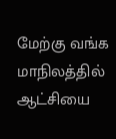மேற்கு வங்க மாநிலத்தில் ஆட்சியை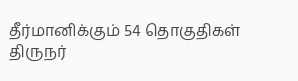தீர்மானிக்கும் 54 தொகுதிகள்
திருநர்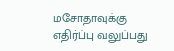மசோதாவுக்கு எதிர்ப்பு வலுப்பது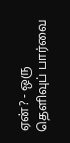ஏன்? - ஒரு தெளிவுப் பார்வை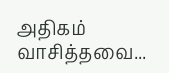அதிகம் வாசித்தவை...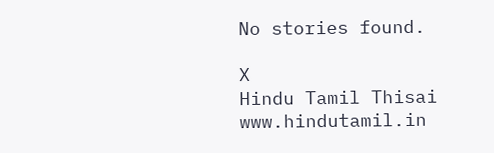No stories found.

X
Hindu Tamil Thisai
www.hindutamil.in